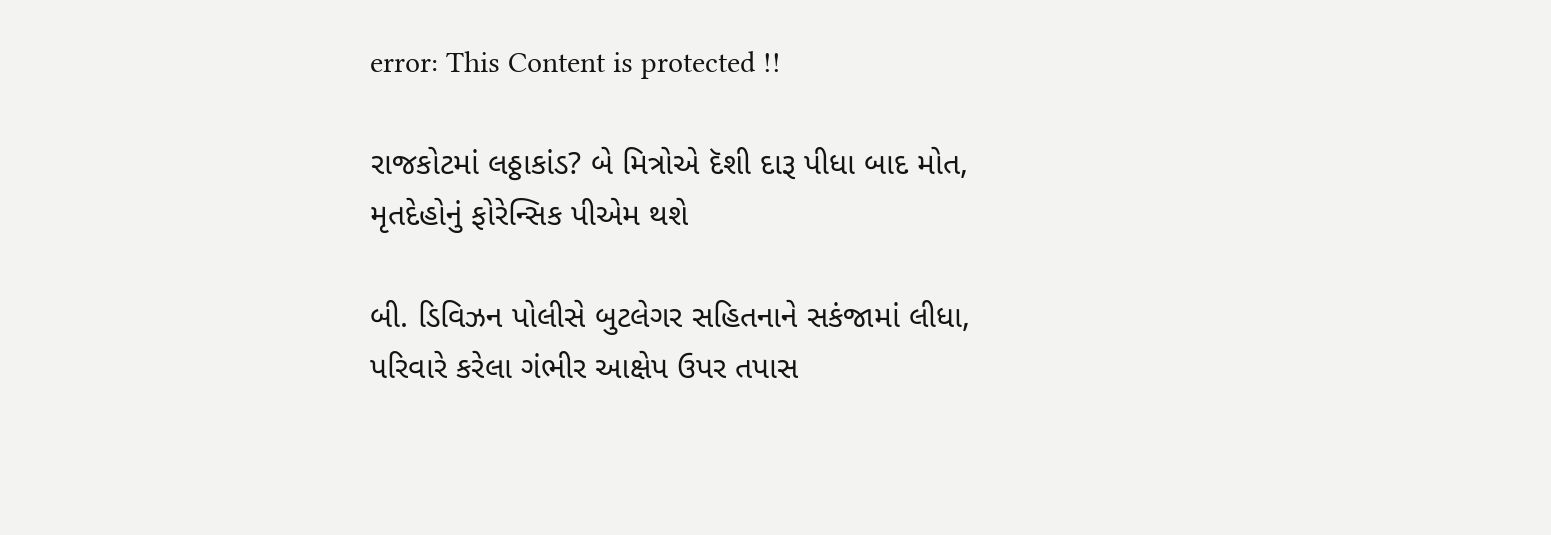error: This Content is protected !!

રાજકોટમાં લઠ્ઠાકાંડ? બે મિત્રોએ દૅશી દારૂ પીધા બાદ મોત, મૃતદેહોનું ફોરેન્સિક પીએમ થશે

બી. ડિવિઝન પોલીસે બુટલેગર સહિતનાને સકંજામાં લીધા, પરિવારે કરેલા ગંભીર આક્ષેપ ઉપર તપાસ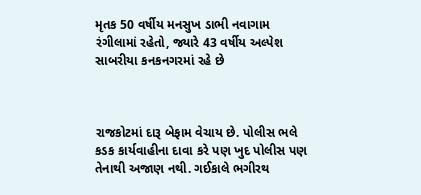મૃતક 50 વર્ષીય મનસુખ ડાભી નવાગામ રંગીલામાં રહેતો, જ્યારે 43 વર્ષીય અલ્પેશ સાબરીયા કનકનગરમાં રહે છે



રાજકોટમાં દારૂ બેફામ વેચાય છે. પોલીસ ભલે કડક કાર્યવાહીના દાવા કરે પણ ખુદ પોલીસ પણ તેનાથી અજાણ નથી. ગઈકાલે ભગીરથ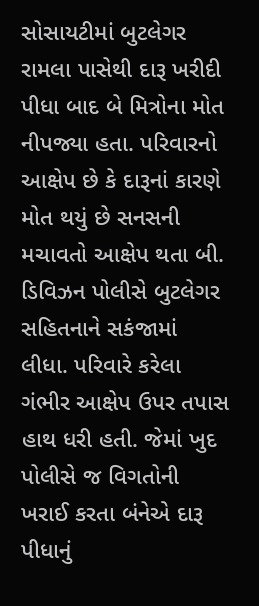સોસાયટીમાં બુટલેગર રામલા પાસેથી દારૂ ખરીદી પીધા બાદ બે મિત્રોના મોત નીપજ્યા હતા. પરિવારનો આક્ષેપ છે કે દારૂનાં કારણે મોત થયું છે સનસની મચાવતો આક્ષેપ થતા બી. ડિવિઝન પોલીસે બુટલેગર સહિતનાને સકંજામાં લીધા. પરિવારે કરેલા ગંભીર આક્ષેપ ઉપર તપાસ હાથ ધરી હતી. જેમાં ખુદ પોલીસે જ વિગતોની ખરાઈ કરતા બંનેએ દારૂ પીધાનું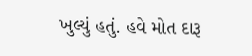ખુલ્યું હતું. હવે મોત દારૂ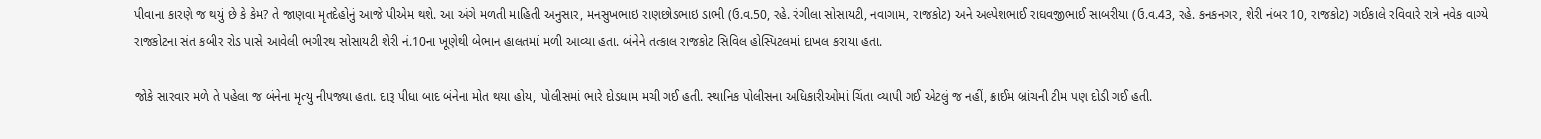પીવાના કારણે જ થયું છે કે કેમ? તે જાણવા મૃતદેહોનું આજે પીએમ થશે. આ અંગે મળતી માહિતી અનુસાર, મનસુખભાઇ રાણછોડભાઇ ડાભી (ઉ.વ.50, રહે. રંગીલા સોસાયટી, નવાગામ, રાજકોટ) અને અલ્પેશભાઈ રાઘવજીભાઈ સાબરીયા (ઉ.વ.43, રહે. કનકનગર, શેરી નંબર 10, રાજકોટ) ગઈકાલે રવિવારે રાત્રે નવેક વાગ્યે રાજકોટના સંત કબીર રોડ પાસે આવેલી ભગીરથ સોસાયટી શેરી નં.10ના ખૂણેથી બેભાન હાલતમાં મળી આવ્યા હતા. બંનેને તત્કાલ રાજકોટ સિવિલ હોસ્પિટલમાં દાખલ કરાયા હતા.

જોકે સારવાર મળે તે પહેલા જ બંનેના મૃત્યુ નીપજ્યા હતા. દારૂ પીધા બાદ બંનેના મોત થયા હોય, પોલીસમાં ભારે દોડધામ મચી ગઈ હતી. સ્થાનિક પોલીસના અધિકારીઓમાં ચિંતા વ્યાપી ગઈ એટલું જ નહીં, ક્રાઈમ બ્રાંચની ટીમ પણ દોડી ગઈ હતી.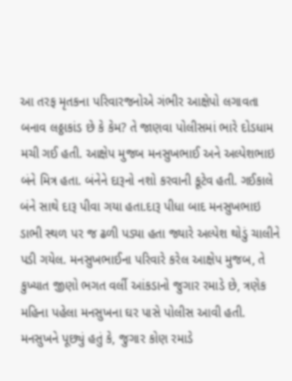આ તરફ મૃતકના પરિવારજનોએ ગંભીર આક્ષેપો લગાવતા બનાવ લઠ્ઠાકાંડ છે કે કેમ? તે જાણવા પોલીસમાં ભારે દોડધામ મચી ગઈ હતી. આક્ષેપ મુજબ મનસુખભાઈ અને અલ્પેશભાઇ બંને મિત્ર હતા. બંનેને દારૂનો નશો કરવાની કૂટેવ હતી. ગઈકાલે બંને સાથે દારૂ પીવા ગયા હતા.દારૂ પીધા બાદ મનસુખભાઇ ડાભી સ્થળ પર જ ઢળી પડ્યા હતા જ્યારે અલ્પેશ થોડું ચાલીને પડી ગયેલ. મનસુખભાઈના પરિવારે કરેલ આક્ષેપ મુજબ, તે કુખ્યાત જીણો ભગત વર્લી આંકડાનો જુગાર રમાડે છે, ત્રણેક મહિના પહેલા મનસુખના ઘર પાસે પોલીસ આવી હતી. મનસુખને પૂછ્યું હતું કે, જુગાર કોણ રમાડે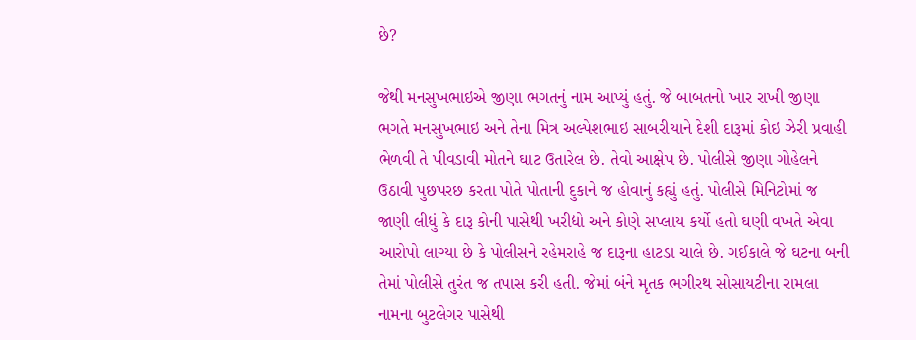છે?

જેથી મનસુખભાઇએ જીણા ભગતનું નામ આપ્યું હતું. જે બાબતનો ખાર રાખી જીણા ભગતે મનસુખભાઇ અને તેના મિત્ર અલ્પેશભાઇ સાબરીયાને દેશી દારૂમાં કોઇ ઝેરી પ્રવાહી ભેળવી તે પીવડાવી મોતને ઘાટ ઉતારેલ છે. તેવો આક્ષેપ છે. પોલીસે જીણા ગોહેલને ઉઠાવી પુછપરછ કરતા પોતે પોતાની દુકાને જ હોવાનું કહ્યું હતું. પોલીસે મિનિટોમાં જ જાણી લીધું કે દારૂ કોની પાસેથી ખરીદ્યો અને કોણે સપ્લાય કર્યો હતો ઘણી વખતે એવા આરોપો લાગ્યા છે કે પોલીસને રહેમરાહે જ દારૂના હાટડા ચાલે છે. ગઈકાલે જે ઘટના બની તેમાં પોલીસે તુરંત જ તપાસ કરી હતી. જેમાં બંને મૃતક ભગીરથ સોસાયટીના રામલા નામના બુટલેગર પાસેથી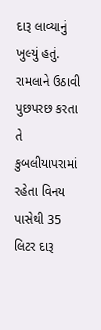દારૂ લાવ્યાનું ખુલ્યું હતું. રામલાને ઉઠાવી પુછપરછ કરતા તે કુબલીયાપરામાં રહેતા વિનય પાસેથી 35 લિટર દારૂ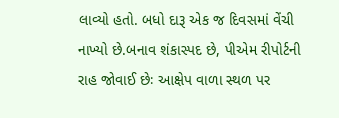લાવ્યો હતો. બધો દારૂ એક જ દિવસમાં વેંચી નાખ્યો છે.બનાવ શંકાસ્પદ છે, પીએમ રીપોર્ટની રાહ જોવાઈ છેઃ આક્ષેપ વાળા સ્થળ પર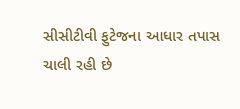સીસીટીવી ફુટેજના આધાર તપાસ ચાલી રહી છે